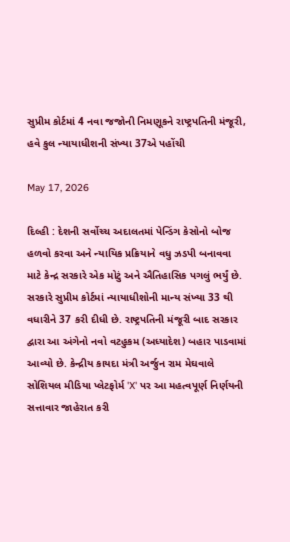સુપ્રીમ કોર્ટમાં 4 નવા જજોની નિમણૂકને રાષ્ટ્રપતિની મંજૂરી, હવે કુલ ન્યાયાધીશની સંખ્યા 37એ પહોંચી

May 17, 2026

દિલ્હી : દેશની સર્વોચ્ચ અદાલતમાં પેન્ડિંગ કેસોનો બોજ હળવો કરવા અને ન્યાયિક પ્રક્રિયાને વધુ ઝડપી બનાવવા માટે કેન્દ્ર સરકારે એક મોટું અને ઐતિહાસિક પગલું ભર્યું છે. સરકારે સુપ્રીમ કોર્ટમાં ન્યાયાધીશોની માન્ય સંખ્યા 33 થી વધારીને 37 કરી દીધી છે. રાષ્ટ્રપતિની મંજૂરી બાદ સરકાર દ્વારા આ અંગેનો નવો વટહુકમ (અધ્યાદેશ) બહાર પાડવામાં આવ્યો છે. કેન્દ્રીય કાયદા મંત્રી અર્જુન રામ મેઘવાલે સોશિયલ મીડિયા પ્લેટફોર્મ 'X' પર આ મહત્વપૂર્ણ નિર્ણયની સત્તાવાર જાહેરાત કરી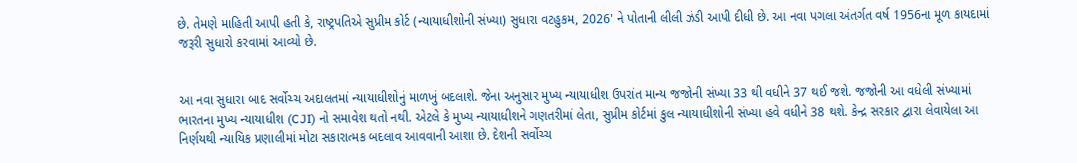છે. તેમણે માહિતી આપી હતી કે, રાષ્ટ્રપતિએ સુપ્રીમ કોર્ટ (ન્યાયાધીશોની સંખ્યા) સુધારા વટહુકમ, 2026' ને પોતાની લીલી ઝંડી આપી દીધી છે. આ નવા પગલા અંતર્ગત વર્ષ 1956ના મૂળ કાયદામાં જરૂરી સુધારો કરવામાં આવ્યો છે.


આ નવા સુધારા બાદ સર્વોચ્ચ અદાલતમાં ન્યાયાધીશોનું માળખું બદલાશે. જેના અનુસાર મુખ્ય ન્યાયાધીશ ઉપરાંત માન્ય જજોની સંખ્યા 33 થી વધીને 37 થઈ જશે. જજોની આ વધેલી સંખ્યામાં ભારતના મુખ્ય ન્યાયાધીશ (CJI) નો સમાવેશ થતો નથી. એટલે કે મુખ્ય ન્યાયાધીશને ગણતરીમાં લેતા, સુપ્રીમ કોર્ટમાં કુલ ન્યાયાધીશોની સંખ્યા હવે વધીને 38 થશે. કેન્દ્ર સરકાર દ્વારા લેવાયેલા આ નિર્ણયથી ન્યાયિક પ્રણાલીમાં મોટા સકારાત્મક બદલાવ આવવાની આશા છે. દેશની સર્વોચ્ચ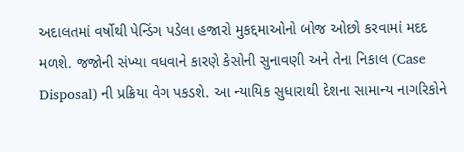અદાલતમાં વર્ષોથી પેન્ડિંગ પડેલા હજારો મુકદ્દમાઓનો બોજ ઓછો કરવામાં મદદ મળશે. જજોની સંખ્યા વધવાને કારણે કેસોની સુનાવણી અને તેના નિકાલ (Case Disposal) ની પ્રક્રિયા વેગ પકડશે. આ ન્યાયિક સુધારાથી દેશના સામાન્ય નાગરિકોને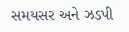સમયસર અને ઝડપી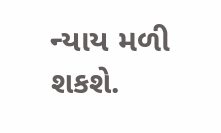ન્યાય મળી શકશે.